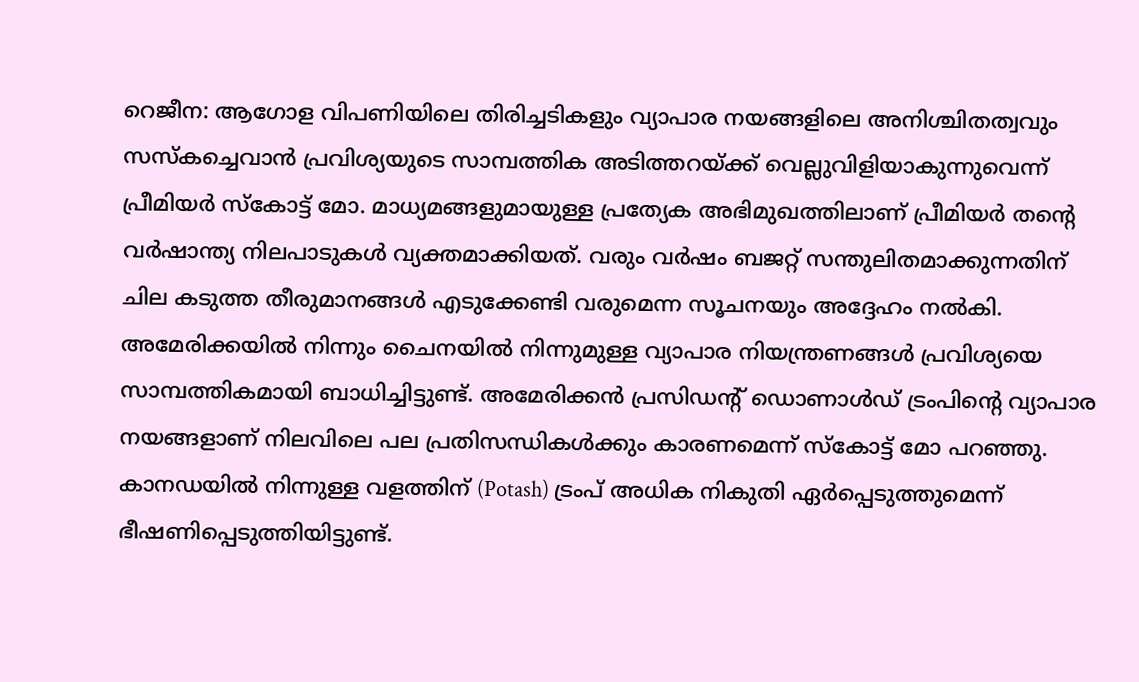റെജീന: ആഗോള വിപണിയിലെ തിരിച്ചടികളും വ്യാപാര നയങ്ങളിലെ അനിശ്ചിതത്വവും സസ്കച്ചെവാൻ പ്രവിശ്യയുടെ സാമ്പത്തിക അടിത്തറയ്ക്ക് വെല്ലുവിളിയാകുന്നുവെന്ന് പ്രീമിയർ സ്കോട്ട് മോ. മാധ്യമങ്ങളുമായുള്ള പ്രത്യേക അഭിമുഖത്തിലാണ് പ്രീമിയർ തന്റെ വർഷാന്ത്യ നിലപാടുകൾ വ്യക്തമാക്കിയത്. വരും വർഷം ബജറ്റ് സന്തുലിതമാക്കുന്നതിന് ചില കടുത്ത തീരുമാനങ്ങൾ എടുക്കേണ്ടി വരുമെന്ന സൂചനയും അദ്ദേഹം നൽകി.
അമേരിക്കയിൽ നിന്നും ചൈനയിൽ നിന്നുമുള്ള വ്യാപാര നിയന്ത്രണങ്ങൾ പ്രവിശ്യയെ സാമ്പത്തികമായി ബാധിച്ചിട്ടുണ്ട്. അമേരിക്കൻ പ്രസിഡന്റ് ഡൊണാൾഡ് ട്രംപിന്റെ വ്യാപാര നയങ്ങളാണ് നിലവിലെ പല പ്രതിസന്ധികൾക്കും കാരണമെന്ന് സ്കോട്ട് മോ പറഞ്ഞു. കാനഡയിൽ നിന്നുള്ള വളത്തിന് (Potash) ട്രംപ് അധിക നികുതി ഏർപ്പെടുത്തുമെന്ന് ഭീഷണിപ്പെടുത്തിയിട്ടുണ്ട്.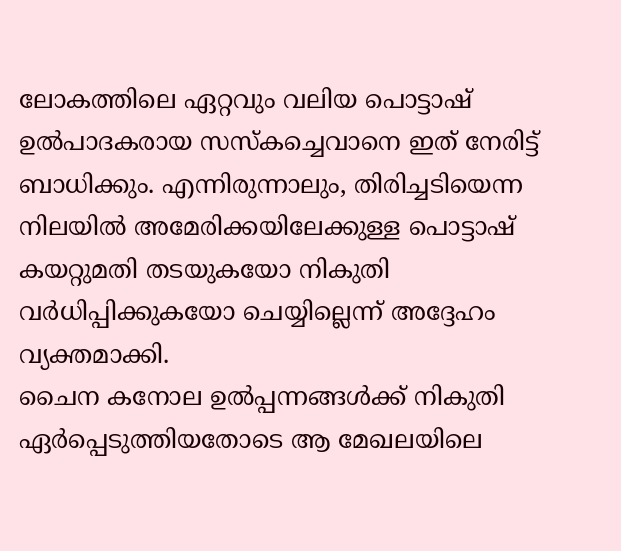ലോകത്തിലെ ഏറ്റവും വലിയ പൊട്ടാഷ് ഉൽപാദകരായ സസ്കച്ചെവാനെ ഇത് നേരിട്ട് ബാധിക്കും. എന്നിരുന്നാലും, തിരിച്ചടിയെന്ന നിലയിൽ അമേരിക്കയിലേക്കുള്ള പൊട്ടാഷ് കയറ്റുമതി തടയുകയോ നികുതി വർധിപ്പിക്കുകയോ ചെയ്യില്ലെന്ന് അദ്ദേഹം വ്യക്തമാക്കി.
ചൈന കനോല ഉൽപ്പന്നങ്ങൾക്ക് നികുതി ഏർപ്പെടുത്തിയതോടെ ആ മേഖലയിലെ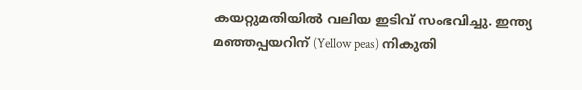കയറ്റുമതിയിൽ വലിയ ഇടിവ് സംഭവിച്ചു. ഇന്ത്യ മഞ്ഞപ്പയറിന് (Yellow peas) നികുതി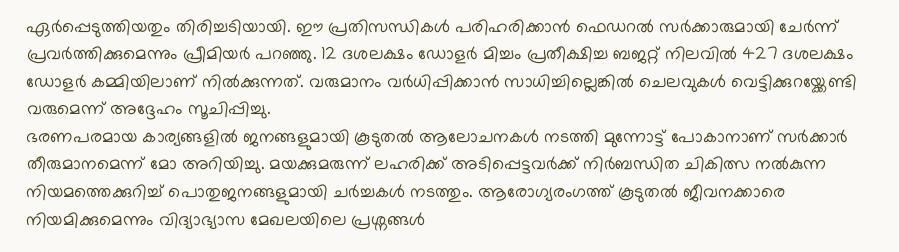ഏർപ്പെടുത്തിയതും തിരിച്ചടിയായി. ഈ പ്രതിസന്ധികൾ പരിഹരിക്കാൻ ഫെഡറൽ സർക്കാരുമായി ചേർന്ന് പ്രവർത്തിക്കുമെന്നും പ്രീമിയർ പറഞ്ഞു. 12 ദശലക്ഷം ഡോളർ മിച്ചം പ്രതീക്ഷിച്ച ബജറ്റ് നിലവിൽ 427 ദശലക്ഷം ഡോളർ കമ്മിയിലാണ് നിൽക്കുന്നത്. വരുമാനം വർധിപ്പിക്കാൻ സാധിച്ചില്ലെങ്കിൽ ചെലവുകൾ വെട്ടിക്കുറയ്ക്കേണ്ടി വരുമെന്ന് അദ്ദേഹം സൂചിപ്പിച്ചു.
ഭരണപരമായ കാര്യങ്ങളിൽ ജനങ്ങളുമായി കൂടുതൽ ആലോചനകൾ നടത്തി മുന്നോട്ട് പോകാനാണ് സർക്കാർ തീരുമാനമെന്ന് മോ അറിയിച്ചു. മയക്കുമരുന്ന് ലഹരിക്ക് അടിപ്പെട്ടവർക്ക് നിർബന്ധിത ചികിത്സ നൽകുന്ന നിയമത്തെക്കുറിച്ച് പൊതുജനങ്ങളുമായി ചർച്ചകൾ നടത്തും. ആരോഗ്യരംഗത്ത് കൂടുതൽ ജീവനക്കാരെ നിയമിക്കുമെന്നും വിദ്യാഭ്യാസ മേഖലയിലെ പ്രശ്നങ്ങൾ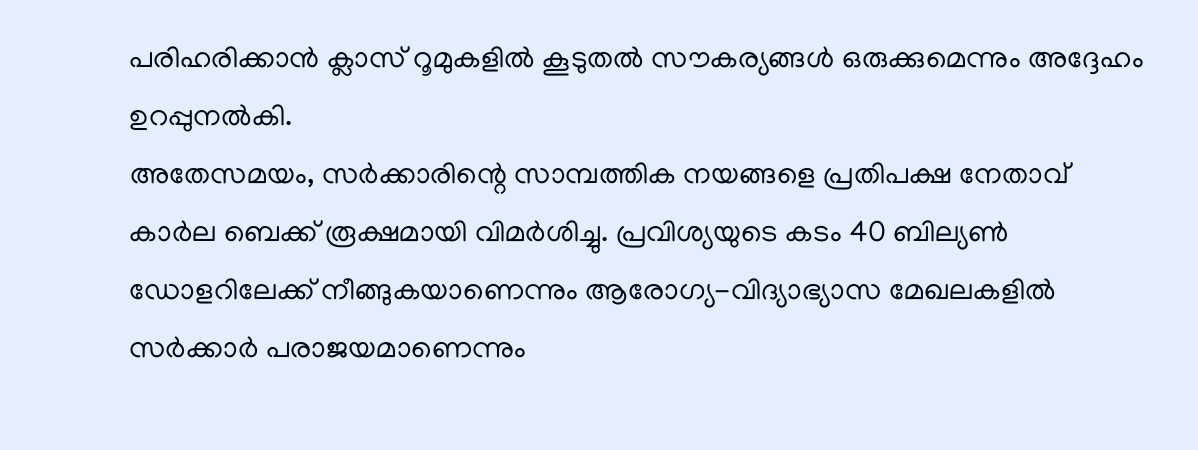പരിഹരിക്കാൻ ക്ലാസ് റൂമുകളിൽ കൂടുതൽ സൗകര്യങ്ങൾ ഒരുക്കുമെന്നും അദ്ദേഹം ഉറപ്പുനൽകി.
അതേസമയം, സർക്കാരിന്റെ സാമ്പത്തിക നയങ്ങളെ പ്രതിപക്ഷ നേതാവ് കാർല ബെക്ക് രൂക്ഷമായി വിമർശിച്ചു. പ്രവിശ്യയുടെ കടം 40 ബില്യൺ ഡോളറിലേക്ക് നീങ്ങുകയാണെന്നും ആരോഗ്യ-വിദ്യാഭ്യാസ മേഖലകളിൽ സർക്കാർ പരാജയമാണെന്നും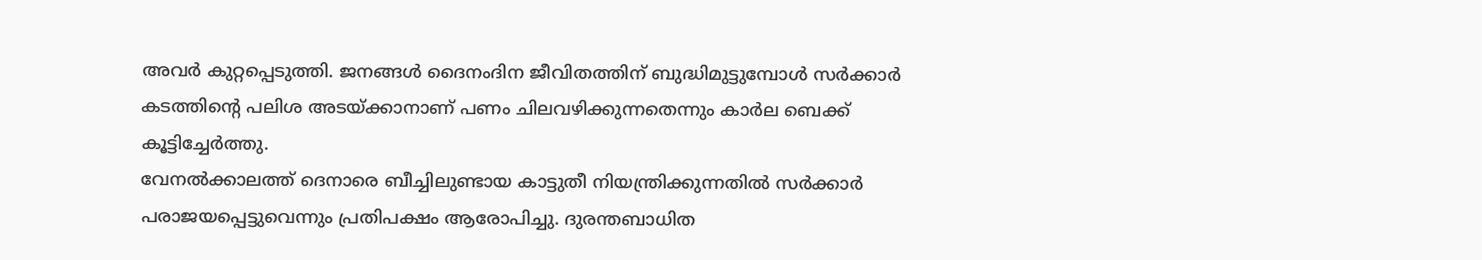അവർ കുറ്റപ്പെടുത്തി. ജനങ്ങൾ ദൈനംദിന ജീവിതത്തിന് ബുദ്ധിമുട്ടുമ്പോൾ സർക്കാർ കടത്തിന്റെ പലിശ അടയ്ക്കാനാണ് പണം ചിലവഴിക്കുന്നതെന്നും കാർല ബെക്ക് കൂട്ടിച്ചേർത്തു.
വേനൽക്കാലത്ത് ദെനാരെ ബീച്ചിലുണ്ടായ കാട്ടുതീ നിയന്ത്രിക്കുന്നതിൽ സർക്കാർ പരാജയപ്പെട്ടുവെന്നും പ്രതിപക്ഷം ആരോപിച്ചു. ദുരന്തബാധിത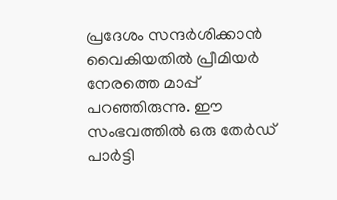പ്രദേശം സന്ദർശിക്കാൻ വൈകിയതിൽ പ്രീമിയർ നേരത്തെ മാപ്പ് പറഞ്ഞിരുന്നു. ഈ സംഭവത്തിൽ ഒരു തേർഡ് പാർട്ടി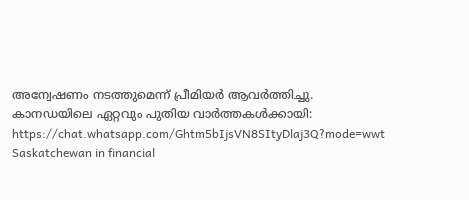അന്വേഷണം നടത്തുമെന്ന് പ്രീമിയർ ആവർത്തിച്ചു.
കാനഡയിലെ ഏറ്റവും പുതിയ വാർത്തകൾക്കായി: https://chat.whatsapp.com/Ghtm5bIjsVN8SItyDlaj3Q?mode=wwt
Saskatchewan in financial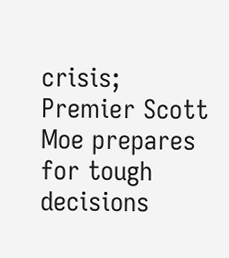crisis; Premier Scott Moe prepares for tough decisions